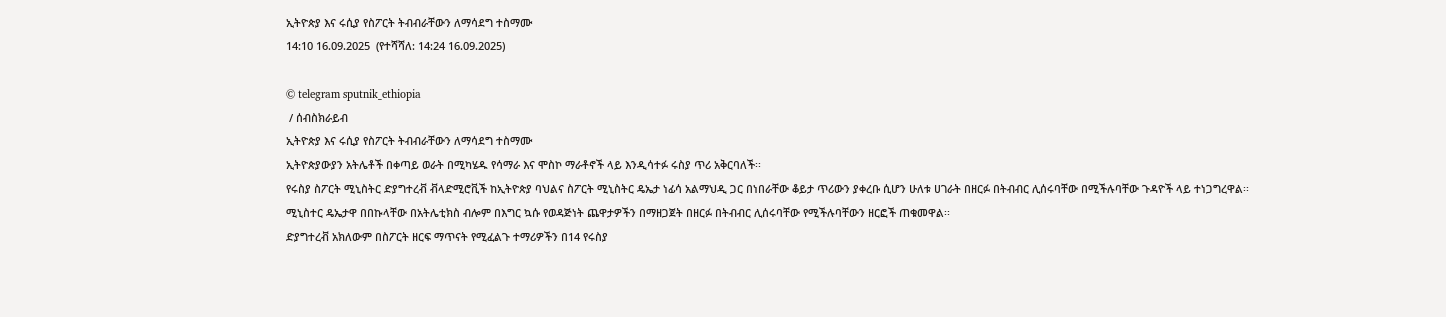ኢትዮጵያ እና ሩሲያ የስፖርት ትብብራቸውን ለማሳደግ ተስማሙ
14:10 16.09.2025  (የተሻሻለ: 14:24 16.09.2025)

© telegram sputnik_ethiopia
 / ሰብስክራይብ
ኢትዮጵያ እና ሩሲያ የስፖርት ትብብራቸውን ለማሳደግ ተስማሙ
ኢትዮጵያውያን አትሌቶች በቀጣይ ወራት በሚካሄዱ የሳማራ እና ሞስኮ ማራቶኖች ላይ እንዲሳተፉ ሩስያ ጥሪ አቅርባለች፡፡
የሩስያ ስፖርት ሚኒስትር ድያግተረቭ ቭላድሚሮቪች ከኢትዮጵያ ባህልና ስፖርት ሚኒስትር ዴኤታ ነፊሳ አልማህዲ ጋር በነበራቸው ቆይታ ጥሪውን ያቀረቡ ሲሆን ሁለቱ ሀገራት በዘርፉ በትብብር ሊሰሩባቸው በሚችሉባቸው ጉዳዮች ላይ ተነጋግረዋል፡፡
ሚኒስተር ዴኤታዋ በበኩላቸው በአትሌቲክስ ብሎም በእግር ኳሱ የወዳጅነት ጨዋታዎችን በማዘጋጀት በዘርፉ በትብብር ሊሰሩባቸው የሚችሉባቸውን ዘርፎች ጠቁመዋል፡፡
ድያግተረቭ አክለውም በስፖርት ዘርፍ ማጥናት የሚፈልጉ ተማሪዎችን በ14 የሩስያ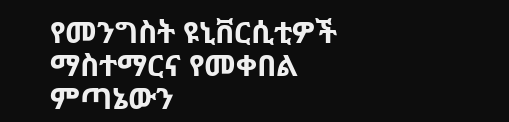የመንግስት ዩኒቨርሲቲዎች ማስተማርና የመቀበል ምጣኔውን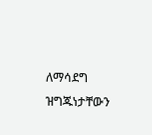ለማሳደግ ዝግጁነታቸውን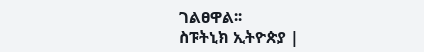ገልፀዋል፡፡
ስፑትኒክ ኢትዮጵያ |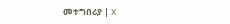መተግበሪያ | X